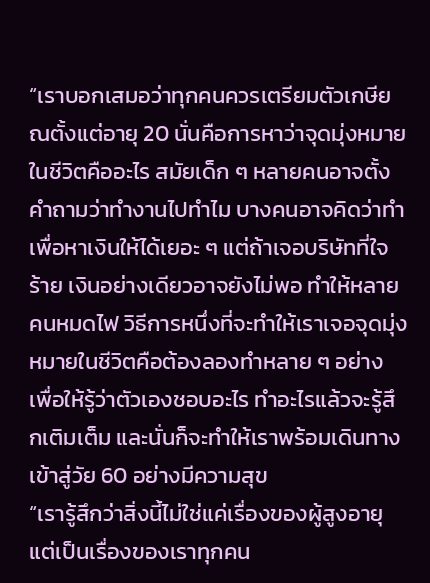“เราบอกเสมอว่าทุกคนควรเตรียมตัวเกษียณตั้งแต่อายุ 20 นั่นคือการหาว่าจุดมุ่งหมายในชีวิตคืออะไร สมัยเด็ก ๆ หลายคนอาจตั้งคำถามว่าทำงานไปทำไม บางคนอาจคิดว่าทำเพื่อหาเงินให้ได้เยอะ ๆ แต่ถ้าเจอบริษัทที่ใจร้าย เงินอย่างเดียวอาจยังไม่พอ ทำให้หลายคนหมดไฟ วิธีการหนึ่งที่จะทำให้เราเจอจุดมุ่งหมายในชีวิตคือต้องลองทำหลาย ๆ อย่าง เพื่อให้รู้ว่าตัวเองชอบอะไร ทำอะไรแล้วจะรู้สึกเติมเต็ม และนั่นก็จะทำให้เราพร้อมเดินทางเข้าสู่วัย 60 อย่างมีความสุข
“เรารู้สึกว่าสิ่งนี้ไม่ใช่แค่เรื่องของผู้สูงอายุ แต่เป็นเรื่องของเราทุกคน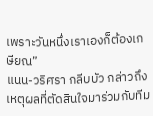เพราะวันหนึ่งเราเองก็ต้องเกษียณ”
แนน-วริศรา กลีบบัว กล่าวถึงเหตุผลที่ตัดสินใจมาร่วมกับทีม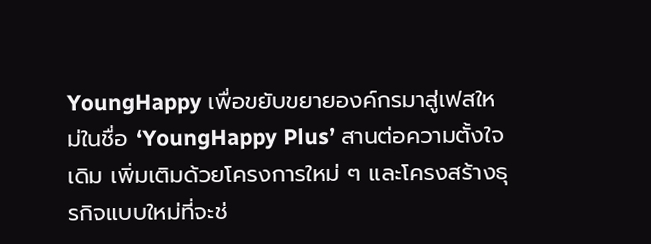YoungHappy เพื่อขยับขยายองค์กรมาสู่เฟสใหม่ในชื่อ ‘YoungHappy Plus’ สานต่อความตั้งใจเดิม เพิ่มเติมด้วยโครงการใหม่ ๆ และโครงสร้างธุรกิจแบบใหม่ที่จะช่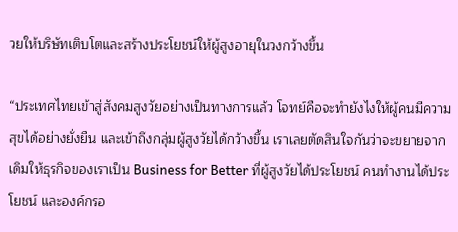วยให้บริษัทเติบโตและสร้างประโยชน์ให้ผู้สูงอายุในวงกว้างขึ้น

“ประเทศไทยเข้าสู่สังคมสูงวัยอย่างเป็นทางการแล้ว โจทย์คือจะทำยังไงให้ผู้คนมีความสุขได้อย่างยั่งยืน และเข้าถึงกลุ่มผู้สูงวัยได้กว้างขึ้น เราเลยตัดสินใจกันว่าจะขยายจากเดิมให้ธุรกิจของเราเป็น Business for Better ที่ผู้สูงวัยได้ประโยชน์ คนทำงานได้ประโยชน์ และองค์กรอ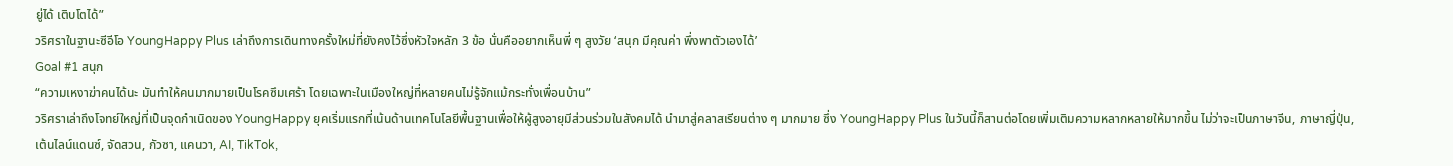ยู่ได้ เติบโตได้”
วริศราในฐานะซีอีโอ YoungHappy Plus เล่าถึงการเดินทางครั้งใหม่ที่ยังคงไว้ซึ่งหัวใจหลัก 3 ข้อ นั่นคืออยากเห็นพี่ ๆ สูงวัย ‘สนุก มีคุณค่า พึ่งพาตัวเองได้’
Goal #1 สนุก
“ความเหงาฆ่าคนได้นะ มันทำให้คนมากมายเป็นโรคซึมเศร้า โดยเฉพาะในเมืองใหญ่ที่หลายคนไม่รู้จักแม้กระทั่งเพื่อนบ้าน”
วริศราเล่าถึงโจทย์ใหญ่ที่เป็นจุดกำเนิดของ YoungHappy ยุคเริ่มแรกที่เน้นด้านเทคโนโลยีพื้นฐานเพื่อให้ผู้สูงอายุมีส่วนร่วมในสังคมได้ นำมาสู่คลาสเรียนต่าง ๆ มากมาย ซึ่ง YoungHappy Plus ในวันนี้ก็สานต่อโดยเพิ่มเติมความหลากหลายให้มากขึ้น ไม่ว่าจะเป็นภาษาจีน, ภาษาญี่ปุ่น, เต้นไลน์แดนซ์, จัดสวน, กัวซา, แคนวา, AI, TikTok,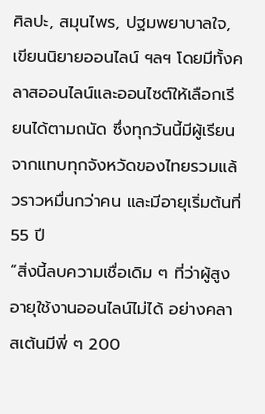ศิลปะ, สมุนไพร, ปฐมพยาบาลใจ, เขียนนิยายออนไลน์ ฯลฯ โดยมีทั้งคลาสออนไลน์และออนไซต์ให้เลือกเรียนได้ตามถนัด ซึ่งทุกวันนี้มีผู้เรียนจากแทบทุกจังหวัดของไทยรวมแล้วราวหมื่นกว่าคน และมีอายุเริ่มต้นที่ 55 ปี
“สิ่งนี้ลบความเชื่อเดิม ๆ ที่ว่าผู้สูงอายุใช้งานออนไลน์ไม่ได้ อย่างคลาสเต้นมีพี่ ๆ 200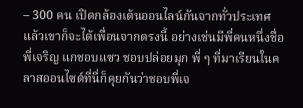– 300 คน เปิดกล้องเต้นออนไลน์กันจากทั่วประเทศ แล้วเขาก็จะได้เพื่อนจากตรงนี้ อย่างเช่นมีพี่คนหนึ่งชื่อ พี่เจริญ แกชอบแซว ชอบปล่อยมุก พี่ ๆ ที่มาเรียนในคลาสออนไซต์ที่นี่ก็คุยกันว่าชอบพี่เจ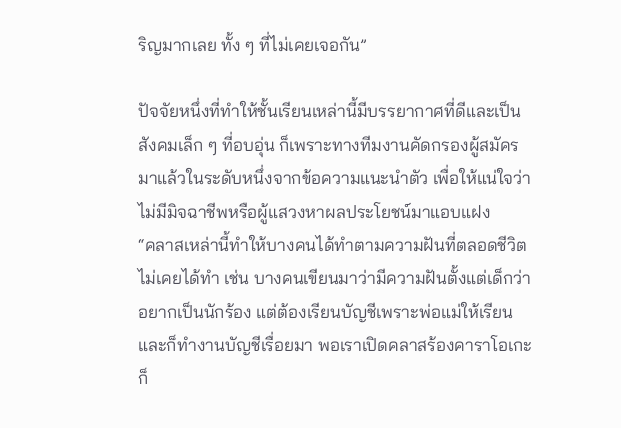ริญมากเลย ทั้ง ๆ ที่ไม่เคยเจอกัน”

ปัจจัยหนึ่งที่ทำให้ชั้นเรียนเหล่านี้มีบรรยากาศที่ดีและเป็นสังคมเล็ก ๆ ที่อบอุ่น ก็เพราะทางทีมงานคัดกรองผู้สมัครมาแล้วในระดับหนึ่งจากข้อความแนะนำตัว เพื่อให้แน่ใจว่าไม่มีมิจฉาชีพหรือผู้แสวงหาผลประโยชน์มาแอบแฝง
“คลาสเหล่านี้ทำให้บางคนได้ทำตามความฝันที่ตลอดชีวิตไม่เคยได้ทำ เช่น บางคนเขียนมาว่ามีความฝันตั้งแต่เด็กว่าอยากเป็นนักร้อง แต่ต้องเรียนบัญชีเพราะพ่อแม่ให้เรียนและก็ทำงานบัญชีเรื่อยมา พอเราเปิดคลาสร้องคาราโอเกะก็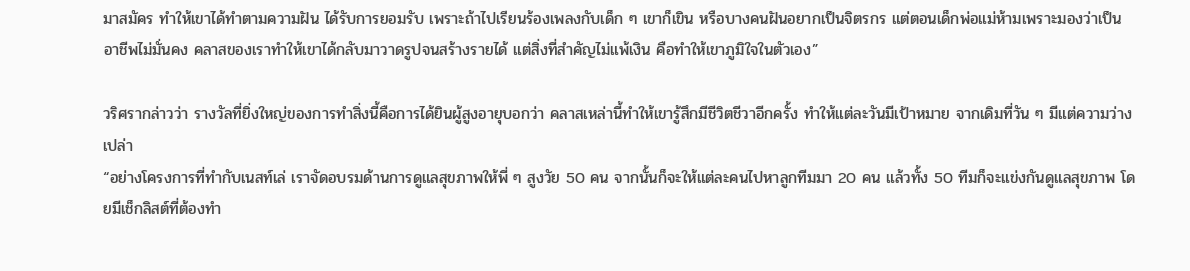มาสมัคร ทำให้เขาได้ทำตามความฝัน ได้รับการยอมรับ เพราะถ้าไปเรียนร้องเพลงกับเด็ก ๆ เขาก็เขิน หรือบางคนฝันอยากเป็นจิตรกร แต่ตอนเด็กพ่อแม่ห้ามเพราะมองว่าเป็นอาชีพไม่มั่นคง คลาสของเราทำให้เขาได้กลับมาวาดรูปจนสร้างรายได้ แต่สิ่งที่สำคัญไม่แพ้เงิน คือทำให้เขาภูมิใจในตัวเอง”

วริศรากล่าวว่า รางวัลที่ยิ่งใหญ่ของการทำสิ่งนี้คือการได้ยินผู้สูงอายุบอกว่า คลาสเหล่านี้ทำให้เขารู้สึกมีชีวิตชีวาอีกครั้ง ทำให้แต่ละวันมีเป้าหมาย จากเดิมที่วัน ๆ มีแต่ความว่างเปล่า
“อย่างโครงการที่ทำกับเนสท์เล่ เราจัดอบรมด้านการดูแลสุขภาพให้พี่ ๆ สูงวัย 50 คน จากนั้นก็จะให้แต่ละคนไปหาลูกทีมมา 20 คน แล้วทั้ง 50 ทีมก็จะแข่งกันดูแลสุขภาพ โดยมีเช็กลิสต์ที่ต้องทำ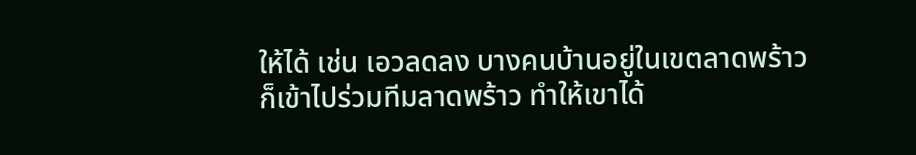ให้ได้ เช่น เอวลดลง บางคนบ้านอยู่ในเขตลาดพร้าวก็เข้าไปร่วมทีมลาดพร้าว ทำให้เขาได้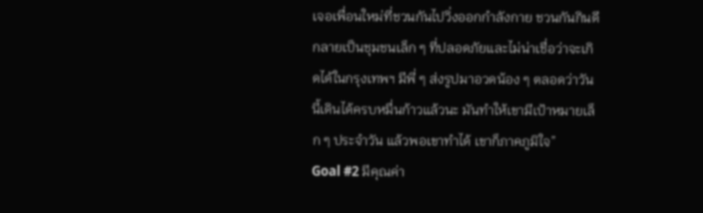เจอเพื่อนใหม่ที่ชวนกันไปวิ่งออกกำลังกาย ชวนกันกินดี กลายเป็นชุมชนเล็ก ๆ ที่ปลอดภัยและไม่น่าเชื่อว่าจะเกิดได้ในกรุงเทพฯ มีพี่ ๆ ส่งรูปมาอวดน้อง ๆ ตลอดว่าวันนี้เดินได้ครบหมื่นก้าวแล้วนะ มันทำให้เขามีเป้าหมายเล็ก ๆ ประจำวัน แล้วพอเขาทำได้ เขาก็ภาคภูมิใจ”
Goal #2 มีคุณค่า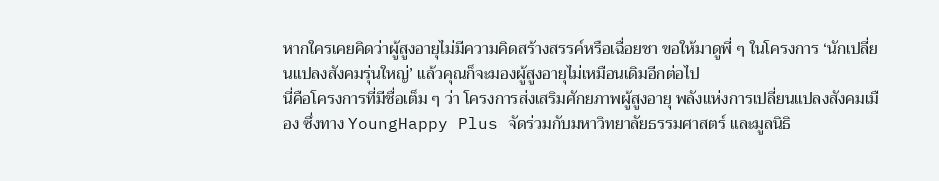หากใครเคยคิดว่าผู้สูงอายุไม่มีความคิดสร้างสรรค์หรือเฉื่อยชา ขอให้มาดูพี่ ๆ ในโครงการ ‘นักเปลี่ยนแปลงสังคมรุ่นใหญ่’ แล้วคุณก็จะมองผู้สูงอายุไม่เหมือนเดิมอีกต่อไป
นี่คือโครงการที่มีชื่อเต็ม ๆ ว่า โครงการส่งเสริมศักยภาพผู้สูงอายุ พลังแห่งการเปลี่ยนแปลงสังคมเมือง ซึ่งทาง YoungHappy Plus จัดร่วมกับมหาวิทยาลัยธรรมศาสตร์ และมูลนิธิ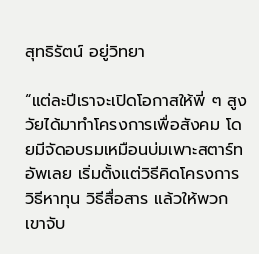สุทธิรัตน์ อยู่วิทยา

“แต่ละปีเราจะเปิดโอกาสให้พี่ ๆ สูงวัยได้มาทำโครงการเพื่อสังคม โดยมีจัดอบรมเหมือนบ่มเพาะสตาร์ทอัพเลย เริ่มตั้งแต่วิธีคิดโครงการ วิธีหาทุน วิธีสื่อสาร แล้วให้พวกเขาจับ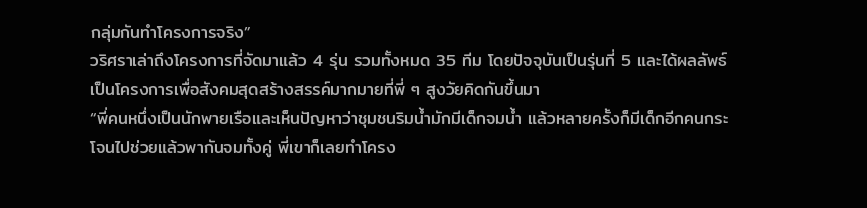กลุ่มกันทำโครงการจริง”
วริศราเล่าถึงโครงการที่จัดมาแล้ว 4 รุ่น รวมทั้งหมด 35 ทีม โดยปัจจุบันเป็นรุ่นที่ 5 และได้ผลลัพธ์เป็นโครงการเพื่อสังคมสุดสร้างสรรค์มากมายที่พี่ ๆ สูงวัยคิดกันขึ้นมา
“พี่คนหนึ่งเป็นนักพายเรือและเห็นปัญหาว่าชุมชนริมน้ำมักมีเด็กจมน้ำ แล้วหลายครั้งก็มีเด็กอีกคนกระโจนไปช่วยแล้วพากันจมทั้งคู่ พี่เขาก็เลยทำโครง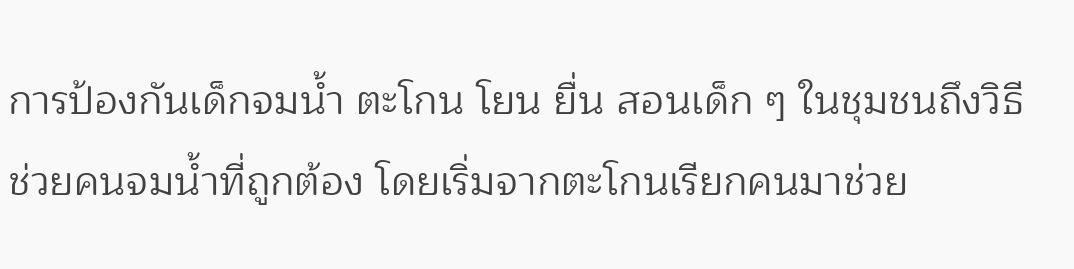การป้องกันเด็กจมน้ำ ตะโกน โยน ยื่น สอนเด็ก ๆ ในชุมชนถึงวิธีช่วยคนจมน้ำที่ถูกต้อง โดยเริ่มจากตะโกนเรียกคนมาช่วย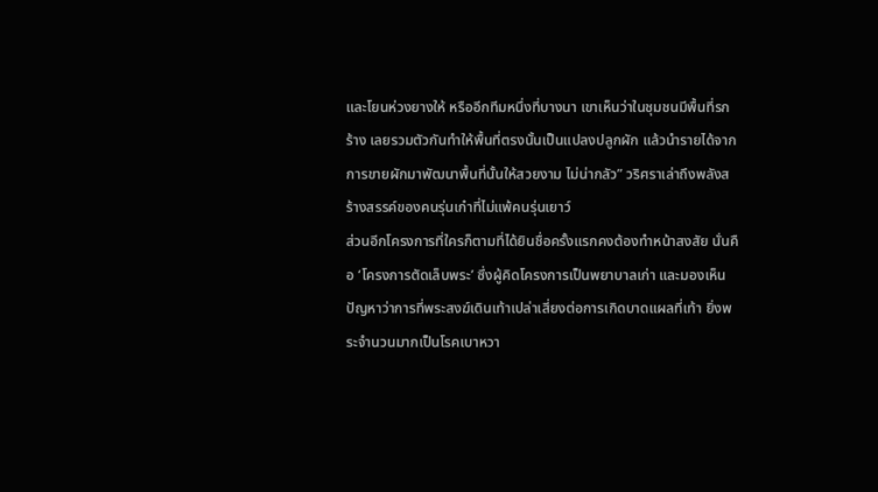และโยนห่วงยางให้ หรืออีกทีมหนึ่งที่บางนา เขาเห็นว่าในชุมชนมีพื้นที่รกร้าง เลยรวมตัวกันทำให้พื้นที่ตรงนั้นเป็นแปลงปลูกผัก แล้วนำรายได้จากการขายผักมาพัฒนาพื้นที่นั้นให้สวยงาม ไม่น่ากลัว” วริศราเล่าถึงพลังสร้างสรรค์ของคนรุ่นเก๋าที่ไม่แพ้คนรุ่นเยาว์
ส่วนอีกโครงการที่ใครก็ตามที่ได้ยินชื่อครั้งแรกคงต้องทำหน้าสงสัย นั่นคือ ‘โครงการตัดเล็บพระ’ ซึ่งผู้คิดโครงการเป็นพยาบาลเก่า และมองเห็นปัญหาว่าการที่พระสงฆ์เดินเท้าเปล่าเสี่ยงต่อการเกิดบาดแผลที่เท้า ยิ่งพระจำนวนมากเป็นโรคเบาหวา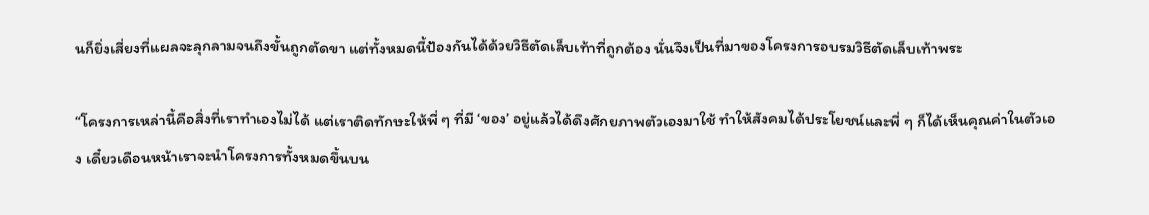นก็ยิ่งเสี่ยงที่แผลจะลุกลามจนถึงขั้นถูกตัดขา แต่ทั้งหมดนี้ป้องกันได้ด้วยวิธีตัดเล็บเท้าที่ถูกต้อง นั่นจึงเป็นที่มาของโครงการอบรมวิธีตัดเล็บเท้าพระ

“โครงการเหล่านี้คือสิ่งที่เราทำเองไม่ได้ แต่เราติดทักษะให้พี่ ๆ ที่มี ‘ของ’ อยู่แล้วได้ดึงศักยภาพตัวเองมาใช้ ทำให้สังคมได้ประโยชน์และพี่ ๆ ก็ได้เห็นคุณค่าในตัวเอง เดี๋ยวเดือนหน้าเราจะนำโครงการทั้งหมดขึ้นบน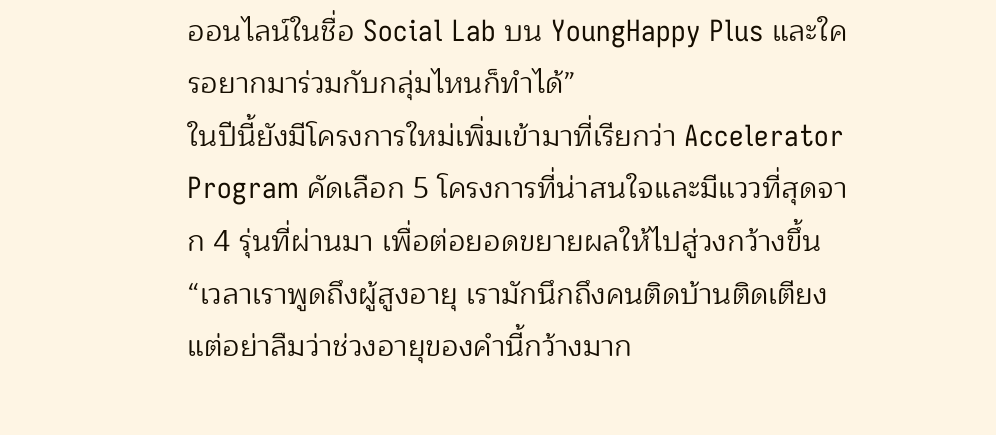ออนไลน์ในชื่อ Social Lab บน YoungHappy Plus และใครอยากมาร่วมกับกลุ่มไหนก็ทำได้”
ในปีนี้ยังมีโครงการใหม่เพิ่มเข้ามาที่เรียกว่า Accelerator Program คัดเลือก 5 โครงการที่น่าสนใจและมีแววที่สุดจาก 4 รุ่นที่ผ่านมา เพื่อต่อยอดขยายผลให้ไปสู่วงกว้างขึ้น
“เวลาเราพูดถึงผู้สูงอายุ เรามักนึกถึงคนติดบ้านติดเตียง แต่อย่าลืมว่าช่วงอายุของคำนี้กว้างมาก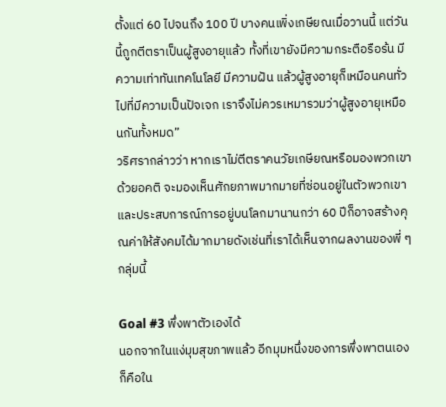ตั้งแต่ 60 ไปจนถึง 100 ปี บางคนเพิ่งเกษียณเมื่อวานนี้ แต่วันนี้ถูกตีตราเป็นผู้สูงอายุแล้ว ทั้งที่เขายังมีความกระตือรือร้น มีความเท่าทันเทคโนโลยี มีความฝัน แล้วผู้สูงอายุก็เหมือนคนทั่วไปที่มีความเป็นปัจเจก เราจึงไม่ควรเหมารวมว่าผู้สูงอายุเหมือนกันทั้งหมด”
วริศรากล่าวว่า หากเราไม่ตีตราคนวัยเกษียณหรือมองพวกเขาด้วยอคติ จะมองเห็นศักยภาพมากมายที่ซ่อนอยู่ในตัวพวกเขา และประสบการณ์การอยู่บนโลกมานานกว่า 60 ปีก็อาจสร้างคุณค่าให้สังคมได้มากมายดังเช่นที่เราได้เห็นจากผลงานของพี่ ๆ กลุ่มนี้

Goal #3 พึ่งพาตัวเองได้
นอกจากในแง่มุมสุขภาพแล้ว อีกมุมหนึ่งของการพึ่งพาตนเองก็คือใน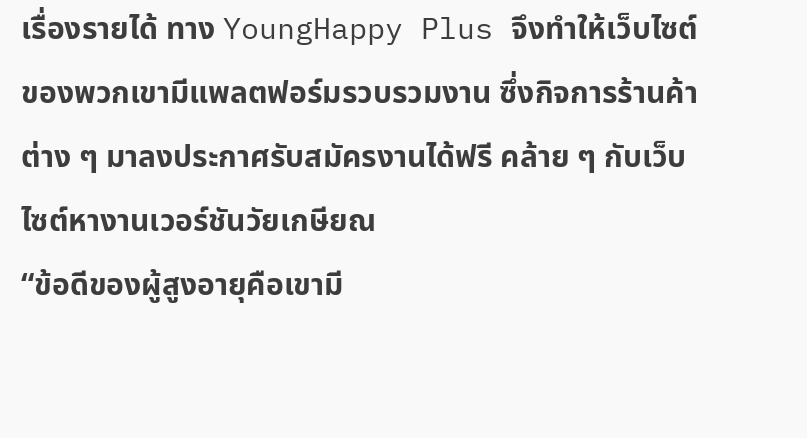เรื่องรายได้ ทาง YoungHappy Plus จึงทำให้เว็บไซต์ของพวกเขามีแพลตฟอร์มรวบรวมงาน ซึ่งกิจการร้านค้าต่าง ๆ มาลงประกาศรับสมัครงานได้ฟรี คล้าย ๆ กับเว็บไซต์หางานเวอร์ชันวัยเกษียณ
“ข้อดีของผู้สูงอายุคือเขามี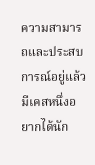ความสามารถและประสบการณ์อยู่แล้ว มีเคสหนึ่งอยากได้นัก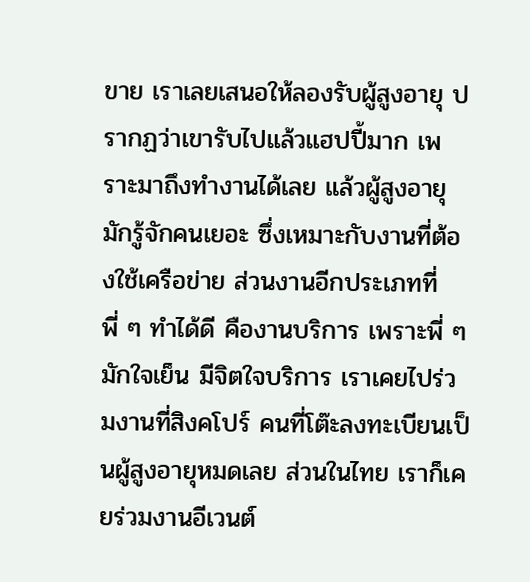ขาย เราเลยเสนอให้ลองรับผู้สูงอายุ ปรากฏว่าเขารับไปแล้วแฮปปี้มาก เพราะมาถึงทำงานได้เลย แล้วผู้สูงอายุมักรู้จักคนเยอะ ซึ่งเหมาะกับงานที่ต้องใช้เครือข่าย ส่วนงานอีกประเภทที่พี่ ๆ ทำได้ดี คืองานบริการ เพราะพี่ ๆ มักใจเย็น มีจิตใจบริการ เราเคยไปร่วมงานที่สิงคโปร์ คนที่โต๊ะลงทะเบียนเป็นผู้สูงอายุหมดเลย ส่วนในไทย เราก็เคยร่วมงานอีเวนต์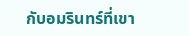กับอมรินทร์ที่เขา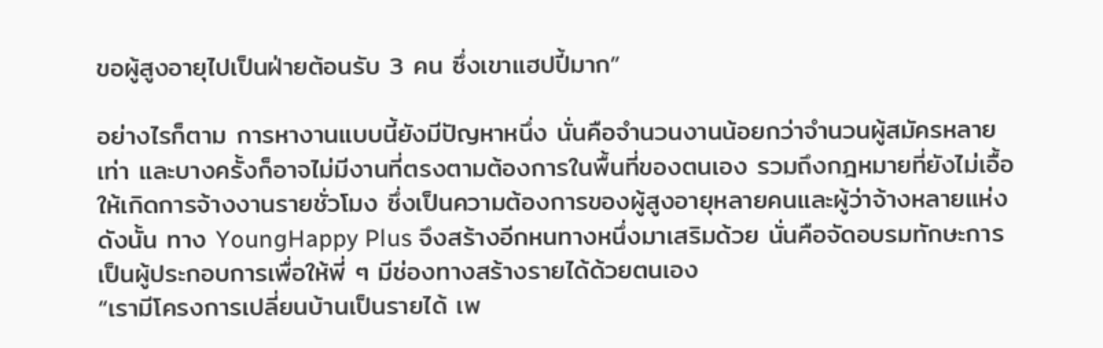ขอผู้สูงอายุไปเป็นฝ่ายต้อนรับ 3 คน ซึ่งเขาแฮปปี้มาก”

อย่างไรก็ตาม การหางานแบบนี้ยังมีปัญหาหนึ่ง นั่นคือจำนวนงานน้อยกว่าจำนวนผู้สมัครหลายเท่า และบางครั้งก็อาจไม่มีงานที่ตรงตามต้องการในพื้นที่ของตนเอง รวมถึงกฎหมายที่ยังไม่เอื้อให้เกิดการจ้างงานรายชั่วโมง ซึ่งเป็นความต้องการของผู้สูงอายุหลายคนและผู้ว่าจ้างหลายแห่ง ดังนั้น ทาง YoungHappy Plus จึงสร้างอีกหนทางหนึ่งมาเสริมด้วย นั่นคือจัดอบรมทักษะการเป็นผู้ประกอบการเพื่อให้พี่ ๆ มีช่องทางสร้างรายได้ด้วยตนเอง
“เรามีโครงการเปลี่ยนบ้านเป็นรายได้ เพ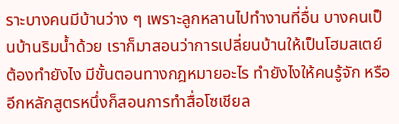ราะบางคนมีบ้านว่าง ๆ เพราะลูกหลานไปทำงานที่อื่น บางคนเป็นบ้านริมน้ำด้วย เราก็มาสอนว่าการเปลี่ยนบ้านให้เป็นโฮมสเตย์ต้องทำยังไง มีขั้นตอนทางกฎหมายอะไร ทำยังไงให้คนรู้จัก หรืออีกหลักสูตรหนึ่งก็สอนการทำสื่อโซเชียล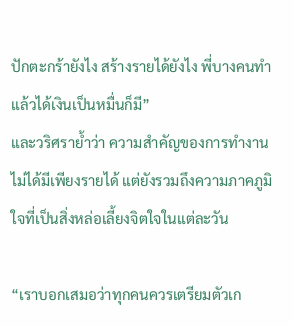ปักตะกร้ายังไง สร้างรายได้ยังไง พี่บางคนทำแล้วได้เงินเป็นหมื่นก็มี”
และวริศราย้ำว่า ความสำคัญของการทำงานไม่ได้มีเพียงรายได้ แต่ยังรวมถึงความภาคภูมิใจที่เป็นสิ่งหล่อเลี้ยงจิตใจในแต่ละวัน

“เราบอกเสมอว่าทุกคนควรเตรียมตัวเก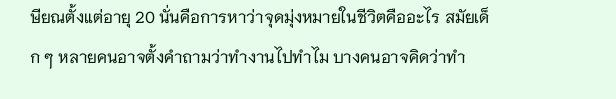ษียณตั้งแต่อายุ 20 นั่นคือการหาว่าจุดมุ่งหมายในชีวิตคืออะไร สมัยเด็ก ๆ หลายคนอาจตั้งคำถามว่าทำงานไปทำไม บางคนอาจคิดว่าทำ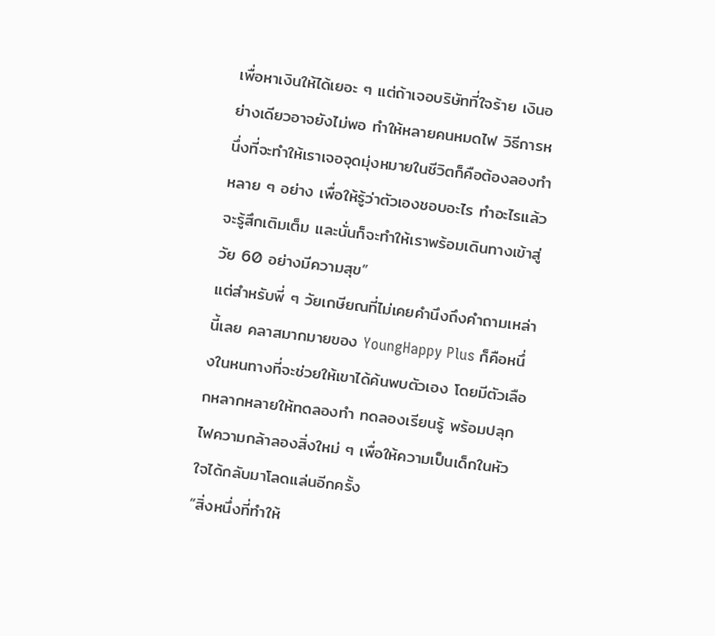เพื่อหาเงินให้ได้เยอะ ๆ แต่ถ้าเจอบริษัทที่ใจร้าย เงินอย่างเดียวอาจยังไม่พอ ทำให้หลายคนหมดไฟ วิธีการหนึ่งที่จะทำให้เราเจอจุดมุ่งหมายในชีวิตก็คือต้องลองทำหลาย ๆ อย่าง เพื่อให้รู้ว่าตัวเองชอบอะไร ทำอะไรแล้วจะรู้สึกเติมเต็ม และนั่นก็จะทำให้เราพร้อมเดินทางเข้าสู่วัย 60 อย่างมีความสุข”
แต่สำหรับพี่ ๆ วัยเกษียณที่ไม่เคยคำนึงถึงคำถามเหล่านี้เลย คลาสมากมายของ YoungHappy Plus ก็คือหนึ่งในหนทางที่จะช่วยให้เขาได้ค้นพบตัวเอง โดยมีตัวเลือกหลากหลายให้ทดลองทำ ทดลองเรียนรู้ พร้อมปลุกไฟความกล้าลองสิ่งใหม่ ๆ เพื่อให้ความเป็นเด็กในหัวใจได้กลับมาโลดแล่นอีกครั้ง
“สิ่งหนึ่งที่ทำให้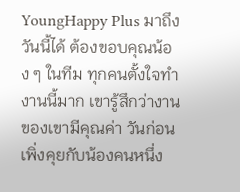YoungHappy Plus มาถึงวันนี้ได้ ต้องขอบคุณน้อง ๆ ในทีม ทุกคนตั้งใจทำงานนี้มาก เขารู้สึกว่างานของเขามีคุณค่า วันก่อนเพิ่งคุยกับน้องคนหนึ่ง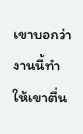เขาบอกว่างานนี้ทำให้เขาตื่น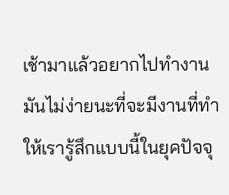เช้ามาแล้วอยากไปทำงาน มันไม่ง่ายนะที่จะมีงานที่ทำให้เรารู้สึกแบบนี้ในยุคปัจจุ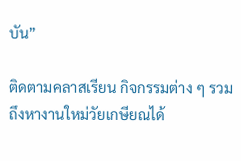บัน”

ติดตามคลาสเรียน กิจกรรมต่าง ๆ รวมถึงหางานใหม่วัยเกษียณได้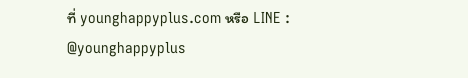ที่ younghappyplus.com หรือ LINE : @younghappyplus